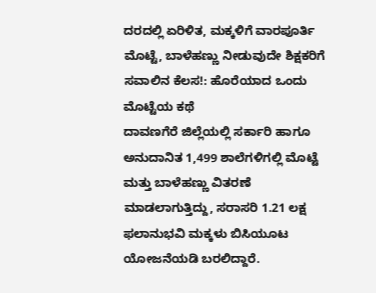ದರದಲ್ಲಿ ಏರಿಳಿತ, ಮಕ್ಕಳಿಗೆ ವಾರಪೂರ್ತಿ ಮೊಟ್ಟೆ, ಬಾಳೆಹಣ್ಣು ನೀಡುವುದೇ ಶಿಕ್ಷಕರಿಗೆ ಸವಾಲಿನ ಕೆಲಸ!: ಹೊರೆಯಾದ ಒಂದು ಮೊಟ್ಟೆಯ ಕಥೆ
ದಾವಣಗೆರೆ ಜಿಲ್ಲೆಯಲ್ಲಿ ಸರ್ಕಾರಿ ಹಾಗೂ ಅನುದಾನಿತ 1,499 ಶಾಲೆಗಳಿಗಲ್ಲಿ ಮೊಟ್ಟೆ ಮತ್ತು ಬಾಳೆಹಣ್ಣು ವಿತರಣೆ ಮಾಡಲಾಗುತ್ತಿದ್ದು, ಸರಾಸರಿ 1.21 ಲಕ್ಷ ಫಲಾನುಭವಿ ಮಕ್ಕಳು ಬಿಸಿಯೂಟ ಯೋಜನೆಯಡಿ ಬರಲಿದ್ದಾರೆ.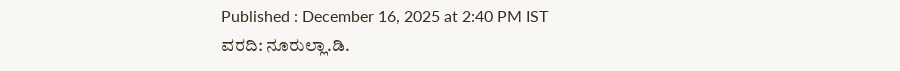Published : December 16, 2025 at 2:40 PM IST
ವರದಿ: ನೂರುಲ್ಲಾ.ಡಿ.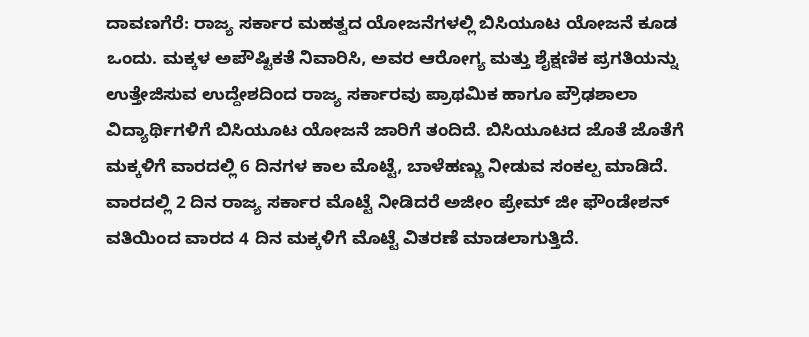ದಾವಣಗೆರೆ: ರಾಜ್ಯ ಸರ್ಕಾರ ಮಹತ್ವದ ಯೋಜನೆಗಳಲ್ಲಿ ಬಿಸಿಯೂಟ ಯೋಜನೆ ಕೂಡ ಒಂದು. ಮಕ್ಕಳ ಅಪೌಷ್ಟಿಕತೆ ನಿವಾರಿಸಿ, ಅವರ ಆರೋಗ್ಯ ಮತ್ತು ಶೈಕ್ಷಣಿಕ ಪ್ರಗತಿಯನ್ನು ಉತ್ತೇಜಿಸುವ ಉದ್ದೇಶದಿಂದ ರಾಜ್ಯ ಸರ್ಕಾರವು ಪ್ರಾಥಮಿಕ ಹಾಗೂ ಪ್ರೌಢಶಾಲಾ ವಿದ್ಯಾರ್ಥಿಗಳಿಗೆ ಬಿಸಿಯೂಟ ಯೋಜನೆ ಜಾರಿಗೆ ತಂದಿದೆ. ಬಿಸಿಯೂಟದ ಜೊತೆ ಜೊತೆಗೆ ಮಕ್ಕಳಿಗೆ ವಾರದಲ್ಲಿ 6 ದಿನಗಳ ಕಾಲ ಮೊಟ್ಟೆ, ಬಾಳೆಹಣ್ಣು ನೀಡುವ ಸಂಕಲ್ಪ ಮಾಡಿದೆ. ವಾರದಲ್ಲಿ 2 ದಿನ ರಾಜ್ಯ ಸರ್ಕಾರ ಮೊಟ್ಟೆ ನೀಡಿದರೆ ಅಜೀಂ ಪ್ರೇಮ್ ಜೀ ಫೌಂಡೇಶನ್ ವತಿಯಿಂದ ವಾರದ 4 ದಿನ ಮಕ್ಕಳಿಗೆ ಮೊಟ್ಟೆ ವಿತರಣೆ ಮಾಡಲಾಗುತ್ತಿದೆ.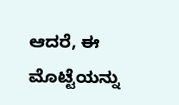ಆದರೆ, ಈ ಮೊಟ್ಟೆಯನ್ನು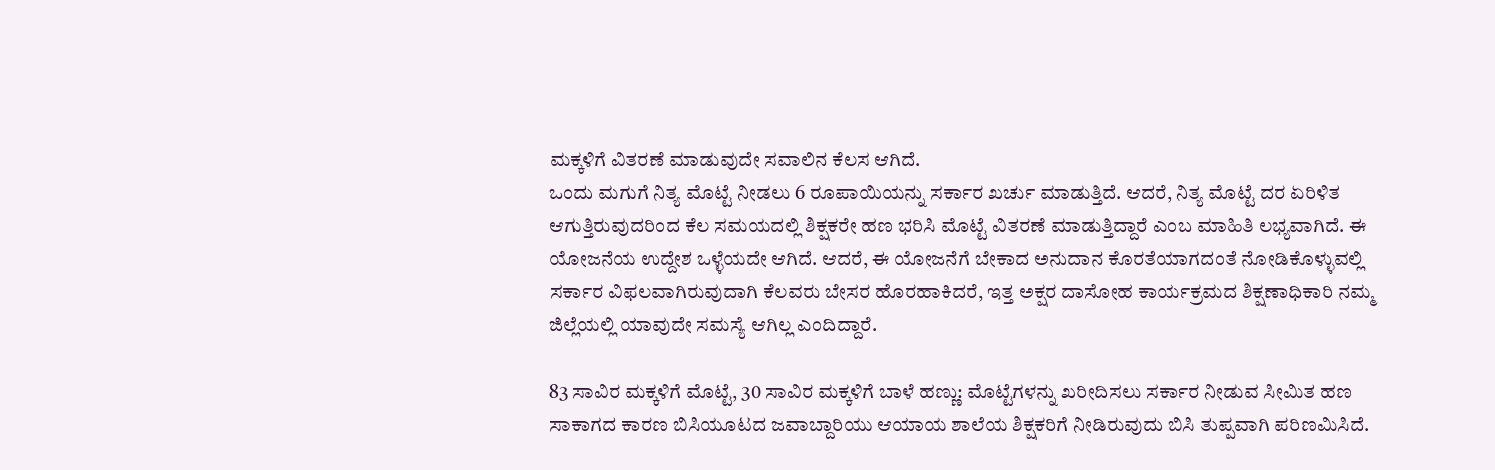ಮಕ್ಕಳಿಗೆ ವಿತರಣೆ ಮಾಡುವುದೇ ಸವಾಲಿನ ಕೆಲಸ ಆಗಿದೆ.
ಒಂದು ಮಗುಗೆ ನಿತ್ಯ ಮೊಟ್ಟೆ ನೀಡಲು 6 ರೂಪಾಯಿಯನ್ನು ಸರ್ಕಾರ ಖರ್ಚು ಮಾಡುತ್ತಿದೆ. ಆದರೆ, ನಿತ್ಯ ಮೊಟ್ಟೆ ದರ ಏರಿಳಿತ ಆಗುತ್ತಿರುವುದರಿಂದ ಕೆಲ ಸಮಯದಲ್ಲಿ ಶಿಕ್ಷಕರೇ ಹಣ ಭರಿಸಿ ಮೊಟ್ಟೆ ವಿತರಣೆ ಮಾಡುತ್ತಿದ್ದಾರೆ ಎಂಬ ಮಾಹಿತಿ ಲಭ್ಯವಾಗಿದೆ. ಈ ಯೋಜನೆಯ ಉದ್ದೇಶ ಒಳ್ಳೆಯದೇ ಆಗಿದೆ. ಆದರೆ, ಈ ಯೋಜನೆಗೆ ಬೇಕಾದ ಅನುದಾನ ಕೊರತೆಯಾಗದಂತೆ ನೋಡಿಕೊಳ್ಳುವಲ್ಲಿ ಸರ್ಕಾರ ವಿಫಲವಾಗಿರುವುದಾಗಿ ಕೆಲವರು ಬೇಸರ ಹೊರಹಾಕಿದರೆ, ಇತ್ತ ಅಕ್ಷರ ದಾಸೋಹ ಕಾರ್ಯಕ್ರಮದ ಶಿಕ್ಷಣಾಧಿಕಾರಿ ನಮ್ಮ ಜಿಲ್ಲೆಯಲ್ಲಿ ಯಾವುದೇ ಸಮಸ್ಯೆ ಆಗಿಲ್ಲ ಎಂದಿದ್ದಾರೆ.

83 ಸಾವಿರ ಮಕ್ಕಳಿಗೆ ಮೊಟ್ಟೆ, 30 ಸಾವಿರ ಮಕ್ಕಳಿಗೆ ಬಾಳೆ ಹಣ್ಣು: ಮೊಟ್ಟೆಗಳನ್ನು ಖರೀದಿಸಲು ಸರ್ಕಾರ ನೀಡುವ ಸೀಮಿತ ಹಣ ಸಾಕಾಗದ ಕಾರಣ ಬಿಸಿಯೂಟದ ಜವಾಬ್ದಾರಿಯು ಆಯಾಯ ಶಾಲೆಯ ಶಿಕ್ಷಕರಿಗೆ ನೀಡಿರುವುದು ಬಿಸಿ ತುಪ್ಪವಾಗಿ ಪರಿಣಮಿಸಿದೆ.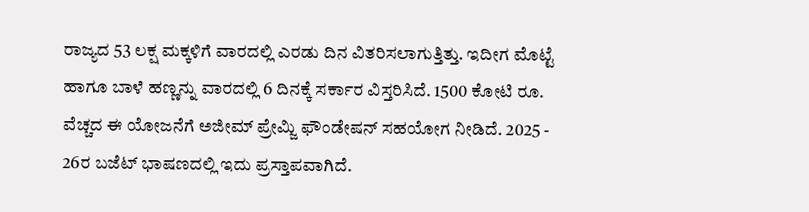ರಾಜ್ಯದ 53 ಲಕ್ಷ ಮಕ್ಕಳಿಗೆ ವಾರದಲ್ಲಿ ಎರಡು ದಿನ ವಿತರಿಸಲಾಗುತ್ತಿತ್ತು. ಇದೀಗ ಮೊಟ್ಟೆ ಹಾಗೂ ಬಾಳೆ ಹಣ್ಣನ್ನು ವಾರದಲ್ಲಿ 6 ದಿನಕ್ಕೆ ಸರ್ಕಾರ ವಿಸ್ತರಿಸಿದೆ. 1500 ಕೋಟಿ ರೂ. ವೆಚ್ಚದ ಈ ಯೋಜನೆಗೆ ಅಜೀಮ್ ಪ್ರೇಮ್ಜಿ ಫೌಂಡೇಷನ್ ಸಹಯೋಗ ನೀಡಿದೆ. 2025 - 26ರ ಬಜೆಟ್ ಭಾಷಣದಲ್ಲಿ ಇದು ಪ್ರಸ್ತಾಪವಾಗಿದೆ.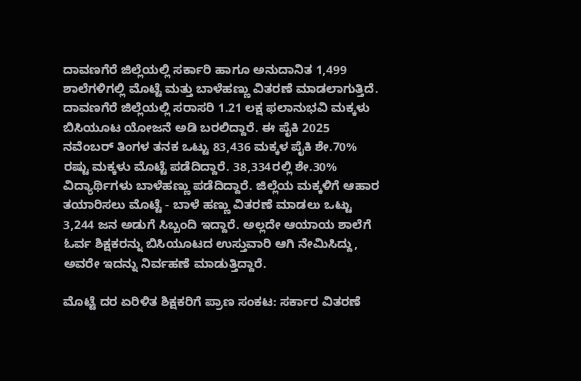ದಾವಣಗೆರೆ ಜಿಲ್ಲೆಯಲ್ಲಿ ಸರ್ಕಾರಿ ಹಾಗೂ ಅನುದಾನಿತ 1,499 ಶಾಲೆಗಳಿಗಲ್ಲಿ ಮೊಟ್ಟೆ ಮತ್ತು ಬಾಳೆಹಣ್ಣು ವಿತರಣೆ ಮಾಡಲಾಗುತ್ತಿದೆ. ದಾವಣಗೆರೆ ಜಿಲ್ಲೆಯಲ್ಲಿ ಸರಾಸರಿ 1.21 ಲಕ್ಷ ಫಲಾನುಭವಿ ಮಕ್ಕಳು ಬಿಸಿಯೂಟ ಯೋಜನೆ ಅಡಿ ಬರಲಿದ್ದಾರೆ. ಈ ಪೈಕಿ 2025 ನವೆಂಬರ್ ತಿಂಗಳ ತನಕ ಒಟ್ಟು 83,436 ಮಕ್ಕಳ ಪೈಕಿ ಶೇ.70% ರಷ್ಟು ಮಕ್ಕಳು ಮೊಟ್ಟೆ ಪಡೆದಿದ್ದಾರೆ. 38,334ರಲ್ಲಿ ಶೇ.30% ವಿದ್ಯಾರ್ಥಿಗಳು ಬಾಳೆಹಣ್ಣು ಪಡೆದಿದ್ದಾರೆ. ಜಿಲ್ಲೆಯ ಮಕ್ಕಳಿಗೆ ಆಹಾರ ತಯಾರಿಸಲು ಮೊಟ್ಟೆ - ಬಾಳೆ ಹಣ್ಣು ವಿತರಣೆ ಮಾಡಲು ಒಟ್ಟು 3,244 ಜನ ಅಡುಗೆ ಸಿಬ್ಬಂದಿ ಇದ್ದಾರೆ. ಅಲ್ಲದೇ ಆಯಾಯ ಶಾಲೆಗೆ ಓರ್ವ ಶಿಕ್ಷಕರನ್ನು ಬಿಸಿಯೂಟದ ಉಸ್ತುವಾರಿ ಆಗಿ ನೇಮಿಸಿದ್ದು, ಅವರೇ ಇದನ್ನು ನಿರ್ವಹಣೆ ಮಾಡುತ್ತಿದ್ದಾರೆ.

ಮೊಟ್ಟೆ ದರ ಏರಿಳಿತ ಶಿಕ್ಷಕರಿಗೆ ಪ್ರಾಣ ಸಂಕಟ: ಸರ್ಕಾರ ವಿತರಣೆ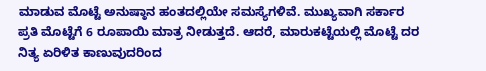ಮಾಡುವ ಮೊಟ್ಟೆ ಅನುಷ್ಠಾನ ಹಂತದಲ್ಲಿಯೇ ಸಮಸ್ಯೆಗಳಿವೆ. ಮುಖ್ಯವಾಗಿ ಸರ್ಕಾರ ಪ್ರತಿ ಮೊಟ್ಟೆಗೆ 6 ರೂಪಾಯಿ ಮಾತ್ರ ನೀಡುತ್ತದೆ. ಆದರೆ, ಮಾರುಕಟ್ಟೆಯಲ್ಲಿ ಮೊಟ್ಟೆ ದರ ನಿತ್ಯ ಏರಿಳಿತ ಕಾಣುವುದರಿಂದ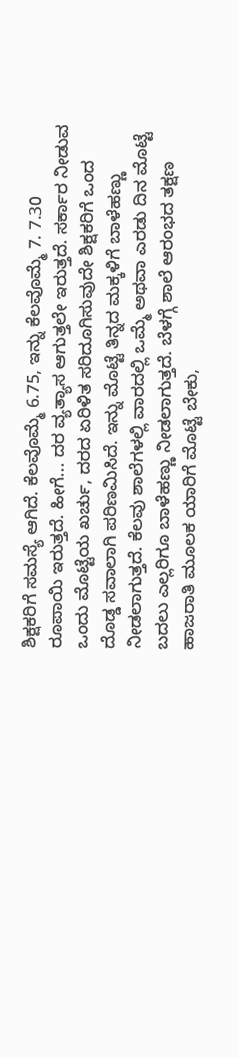ಶಿಕ್ಷಕರಿಗೆ ಸಮಸ್ಯೆ ಆಗಿದೆ. ಕೆಲವೊಮ್ಮೆ 6.75, ಇನ್ನು ಕೆಲವೊಮ್ಮೆ 7. 7.30 ರೂಪಾಯಿ ಇರುತ್ತದೆ. ಹೀಗೆ... ದರ ವ್ಯತ್ಯಾಸ ಆಗುತ್ತಲೇ ಇರುತ್ತದೆ. ಸರ್ಕಾರ ನೀಡುವ ಒಂದು ಮೊಟ್ಟೆಯ ಖರ್ಚು, ದರದ ಏರಿಳಿತ ಸರಿದೂಗಿಸುವುದೇ ಶಿಕ್ಷಕರಿಗೆ ಒಂದ ದೊಡ್ಡ ಸವಾಲಾಗಿ ಪರಿಣಮಿಸಿದೆ. ಇನ್ನು ಮೊಟ್ಟೆ ತಿನ್ನದ ಮಕ್ಕಳಿಗೆ ಬಾಳೆಹಣ್ಣು ನೀಡಲಾಗುತ್ತದೆ. ಕೆಲವು ಶಾಲೆಗಳಲ್ಲಿ ವಾರದಲ್ಲಿ ಒಮ್ಮೆ ಅಥವಾ ಎರಡು ದಿನ ಮೊಟ್ಟೆ ಬದಲು ಎಲ್ಲರಿಗೂ ಬಾಳೆಹಣ್ಣು ನೀಡಲಾಗುತ್ತದೆ. ಬೆಳಗ್ಗೆ ಶಾಲೆ ಆರಂಭದ ತಕ್ಷಣ ಹಾಜರಾತಿ ಮೂಲಕ ಯಾರಿಗೆ ಮೊಟ್ಟೆ ಬೇಕು,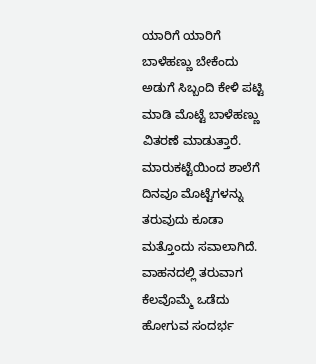ಯಾರಿಗೆ ಯಾರಿಗೆ ಬಾಳೆಹಣ್ಣು ಬೇಕೆಂದು ಅಡುಗೆ ಸಿಬ್ಬಂದಿ ಕೇಳಿ ಪಟ್ಟಿ ಮಾಡಿ ಮೊಟ್ಟೆ ಬಾಳೆಹಣ್ಣು ವಿತರಣೆ ಮಾಡುತ್ತಾರೆ. ಮಾರುಕಟ್ಟೆಯಿಂದ ಶಾಲೆಗೆ ದಿನವೂ ಮೊಟ್ಟೆಗಳನ್ನು ತರುವುದು ಕೂಡಾ ಮತ್ತೊಂದು ಸವಾಲಾಗಿದೆ. ವಾಹನದಲ್ಲಿ ತರುವಾಗ ಕೆಲವೊಮ್ಮೆ ಒಡೆದು ಹೋಗುವ ಸಂದರ್ಭ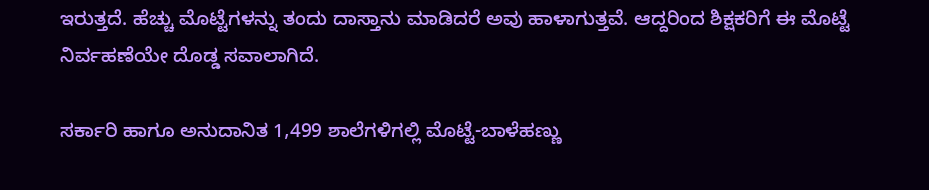ಇರುತ್ತದೆ. ಹೆಚ್ಚು ಮೊಟ್ಟೆಗಳನ್ನು ತಂದು ದಾಸ್ತಾನು ಮಾಡಿದರೆ ಅವು ಹಾಳಾಗುತ್ತವೆ. ಆದ್ದರಿಂದ ಶಿಕ್ಷಕರಿಗೆ ಈ ಮೊಟ್ಟೆ ನಿರ್ವಹಣೆಯೇ ದೊಡ್ಡ ಸವಾಲಾಗಿದೆ.

ಸರ್ಕಾರಿ ಹಾಗೂ ಅನುದಾನಿತ 1,499 ಶಾಲೆಗಳಿಗಲ್ಲಿ ಮೊಟ್ಟೆ-ಬಾಳೆಹಣ್ಣು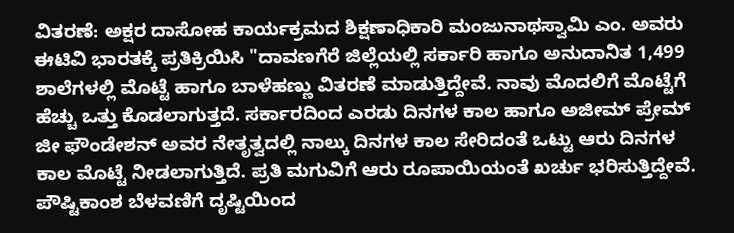ವಿತರಣೆ: ಅಕ್ಷರ ದಾಸೋಹ ಕಾರ್ಯಕ್ರಮದ ಶಿಕ್ಷಣಾಧಿಕಾರಿ ಮಂಜುನಾಥಸ್ವಾಮಿ ಎಂ. ಅವರು ಈಟಿವಿ ಭಾರತಕ್ಕೆ ಪ್ರತಿಕ್ರಿಯಿಸಿ "ದಾವಣಗೆರೆ ಜಿಲ್ಲೆಯಲ್ಲಿ ಸರ್ಕಾರಿ ಹಾಗೂ ಅನುದಾನಿತ 1,499 ಶಾಲೆಗಳಲ್ಲಿ ಮೊಟ್ಟೆ ಹಾಗೂ ಬಾಳೆಹಣ್ಣು ವಿತರಣೆ ಮಾಡುತ್ತಿದ್ದೇವೆ. ನಾವು ಮೊದಲಿಗೆ ಮೊಟ್ಟೆಗೆ ಹೆಚ್ಚು ಒತ್ತು ಕೊಡಲಾಗುತ್ತದೆ. ಸರ್ಕಾರದಿಂದ ಎರಡು ದಿನಗಳ ಕಾಲ ಹಾಗೂ ಅಜೀಮ್ ಪ್ರೇಮ್ ಜೀ ಫೌಂಡೇಶನ್ ಅವರ ನೇತೃತ್ವದಲ್ಲಿ ನಾಲ್ಕು ದಿನಗಳ ಕಾಲ ಸೇರಿದಂತೆ ಒಟ್ಟು ಆರು ದಿನಗಳ ಕಾಲ ಮೊಟ್ಟೆ ನೀಡಲಾಗುತ್ತಿದೆ. ಪ್ರತಿ ಮಗುವಿಗೆ ಆರು ರೂಪಾಯಿಯಂತೆ ಖರ್ಚು ಭರಿಸುತ್ತಿದ್ದೇವೆ. ಪೌಷ್ಟಿಕಾಂಶ ಬೆಳವಣಿಗೆ ದೃಷ್ಟಿಯಿಂದ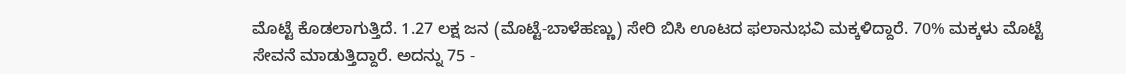ಮೊಟ್ಟೆ ಕೊಡಲಾಗುತ್ತಿದೆ. 1.27 ಲಕ್ಷ ಜನ (ಮೊಟ್ಟೆ-ಬಾಳೆಹಣ್ಣು) ಸೇರಿ ಬಿಸಿ ಊಟದ ಫಲಾನುಭವಿ ಮಕ್ಕಳಿದ್ದಾರೆ. 70% ಮಕ್ಕಳು ಮೊಟ್ಟೆ ಸೇವನೆ ಮಾಡುತ್ತಿದ್ದಾರೆ. ಅದನ್ನು 75 -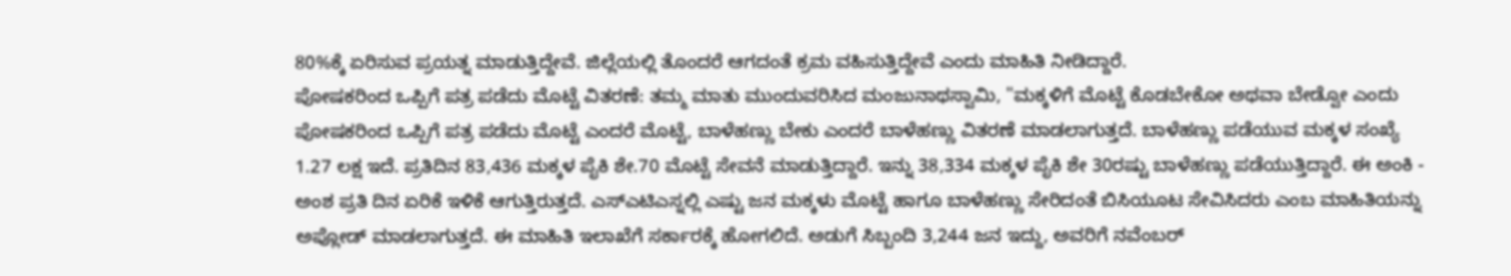80%ಕ್ಕೆ ಏರಿಸುವ ಪ್ರಯತ್ನ ಮಾಡುತ್ತಿದ್ದೇವೆ. ಜಿಲ್ಲೆಯಲ್ಲಿ ತೊಂದರೆ ಆಗದಂತೆ ಕ್ರಮ ವಹಿಸುತ್ತಿದ್ದೇವೆ ಎಂದು ಮಾಹಿತಿ ನೀಡಿದ್ದಾರೆ.
ಪೋಷಕರಿಂದ ಒಪ್ಪಿಗೆ ಪತ್ರ ಪಡೆದು ಮೊಟ್ಟೆ ವಿತರಣೆ: ತಮ್ಮ ಮಾತು ಮುಂದುವರಿಸಿದ ಮಂಜುನಾಥಸ್ವಾಮಿ, "ಮಕ್ಕಳಿಗೆ ಮೊಟ್ಟೆ ಕೊಡಬೇಕೋ ಅಥವಾ ಬೇಡ್ವೋ ಎಂದು ಪೋಷಕರಿಂದ ಒಪ್ಪಿಗೆ ಪತ್ರ ಪಡೆದು ಮೊಟ್ಟೆ ಎಂದರೆ ಮೊಟ್ಟೆ, ಬಾಳೆಹಣ್ಣು ಬೇಕು ಎಂದರೆ ಬಾಳೆಹಣ್ಣು ವಿತರಣೆ ಮಾಡಲಾಗುತ್ತದೆ. ಬಾಳೆಹಣ್ಣು ಪಡೆಯುವ ಮಕ್ಕಳ ಸಂಖ್ಯೆ 1.27 ಲಕ್ಷ ಇದೆ. ಪ್ರತಿದಿನ 83,436 ಮಕ್ಕಳ ಪೈಕಿ ಶೇ.70 ಮೊಟ್ಟೆ ಸೇವನೆ ಮಾಡುತ್ತಿದ್ದಾರೆ. ಇನ್ನು 38,334 ಮಕ್ಕಳ ಪೈಕಿ ಶೇ 30ರಷ್ಟು ಬಾಳೆಹಣ್ಣು ಪಡೆಯುತ್ತಿದ್ದಾರೆ. ಈ ಅಂಕಿ - ಅಂಶ ಪ್ರತಿ ದಿನ ಏರಿಕೆ ಇಳಿಕೆ ಆಗುತ್ತಿರುತ್ತದೆ. ಎಸ್ಎಟಿಎಸ್ನಲ್ಲಿ ಎಷ್ಟು ಜನ ಮಕ್ಕಳು ಮೊಟ್ಟೆ ಹಾಗೂ ಬಾಳೆಹಣ್ಣು ಸೇರಿದಂತೆ ಬಿಸಿಯೂಟ ಸೇವಿಸಿದರು ಎಂಬ ಮಾಹಿತಿಯನ್ನು ಅಪ್ಲೋಡ್ ಮಾಡಲಾಗುತ್ತದೆ. ಈ ಮಾಹಿತಿ ಇಲಾಖೆಗೆ ಸರ್ಕಾರಕ್ಕೆ ಹೋಗಲಿದೆ. ಅಡುಗೆ ಸಿಬ್ಬಂದಿ 3,244 ಜನ ಇದ್ದು, ಅವರಿಗೆ ನವೆಂಬರ್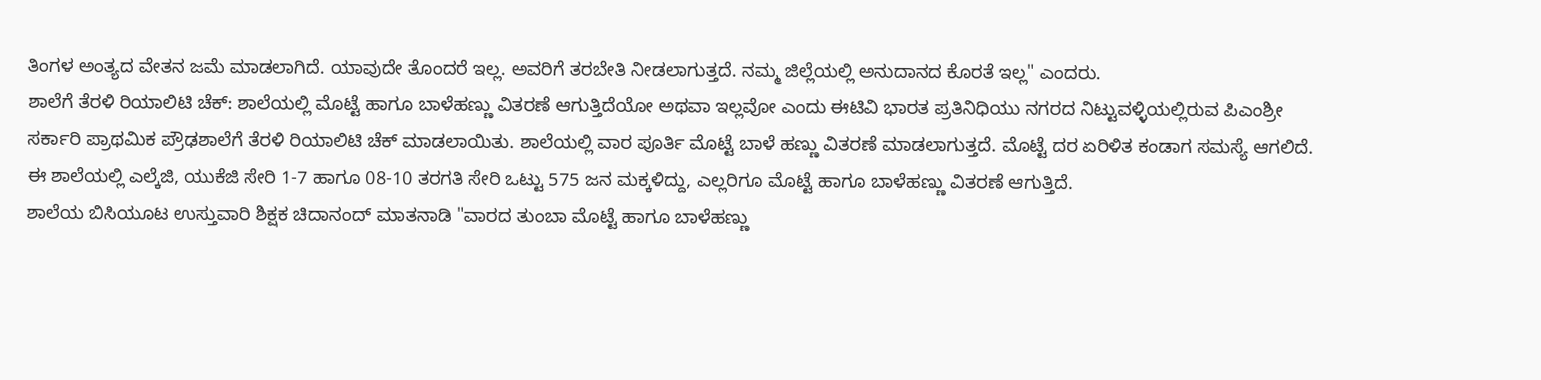ತಿಂಗಳ ಅಂತ್ಯದ ವೇತನ ಜಮೆ ಮಾಡಲಾಗಿದೆ. ಯಾವುದೇ ತೊಂದರೆ ಇಲ್ಲ. ಅವರಿಗೆ ತರಬೇತಿ ನೀಡಲಾಗುತ್ತದೆ. ನಮ್ಮ ಜಿಲ್ಲೆಯಲ್ಲಿ ಅನುದಾನದ ಕೊರತೆ ಇಲ್ಲ" ಎಂದರು.
ಶಾಲೆಗೆ ತೆರಳಿ ರಿಯಾಲಿಟಿ ಚೆಕ್: ಶಾಲೆಯಲ್ಲಿ ಮೊಟ್ಟೆ ಹಾಗೂ ಬಾಳೆಹಣ್ಣು ವಿತರಣೆ ಆಗುತ್ತಿದೆಯೋ ಅಥವಾ ಇಲ್ಲವೋ ಎಂದು ಈಟಿವಿ ಭಾರತ ಪ್ರತಿನಿಧಿಯು ನಗರದ ನಿಟ್ಟುವಳ್ಳಿಯಲ್ಲಿರುವ ಪಿಎಂಶ್ರೀ ಸರ್ಕಾರಿ ಪ್ರಾಥಮಿಕ ಪ್ರೌಢಶಾಲೆಗೆ ತೆರಳಿ ರಿಯಾಲಿಟಿ ಚೆಕ್ ಮಾಡಲಾಯಿತು. ಶಾಲೆಯಲ್ಲಿ ವಾರ ಪೂರ್ತಿ ಮೊಟ್ಟೆ ಬಾಳೆ ಹಣ್ಣು ವಿತರಣೆ ಮಾಡಲಾಗುತ್ತದೆ. ಮೊಟ್ಟೆ ದರ ಏರಿಳಿತ ಕಂಡಾಗ ಸಮಸ್ಯೆ ಆಗಲಿದೆ. ಈ ಶಾಲೆಯಲ್ಲಿ ಎಲ್ಕೆಜಿ, ಯುಕೆಜಿ ಸೇರಿ 1-7 ಹಾಗೂ 08-10 ತರಗತಿ ಸೇರಿ ಒಟ್ಟು 575 ಜನ ಮಕ್ಕಳಿದ್ದು, ಎಲ್ಲರಿಗೂ ಮೊಟ್ಟೆ ಹಾಗೂ ಬಾಳೆಹಣ್ಣು ವಿತರಣೆ ಆಗುತ್ತಿದೆ.
ಶಾಲೆಯ ಬಿಸಿಯೂಟ ಉಸ್ತುವಾರಿ ಶಿಕ್ಷಕ ಚಿದಾನಂದ್ ಮಾತನಾಡಿ "ವಾರದ ತುಂಬಾ ಮೊಟ್ಟೆ ಹಾಗೂ ಬಾಳೆಹಣ್ಣು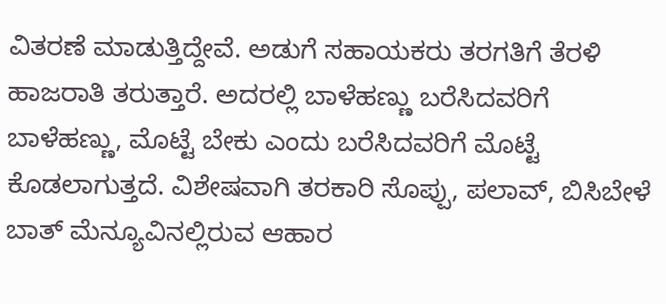ವಿತರಣೆ ಮಾಡುತ್ತಿದ್ದೇವೆ. ಅಡುಗೆ ಸಹಾಯಕರು ತರಗತಿಗೆ ತೆರಳಿ ಹಾಜರಾತಿ ತರುತ್ತಾರೆ. ಅದರಲ್ಲಿ ಬಾಳೆಹಣ್ಣು ಬರೆಸಿದವರಿಗೆ ಬಾಳೆಹಣ್ಣು, ಮೊಟ್ಟೆ ಬೇಕು ಎಂದು ಬರೆಸಿದವರಿಗೆ ಮೊಟ್ಟೆ ಕೊಡಲಾಗುತ್ತದೆ. ವಿಶೇಷವಾಗಿ ತರಕಾರಿ ಸೊಪ್ಪು, ಪಲಾವ್, ಬಿಸಿಬೇಳೆ ಬಾತ್ ಮೆನ್ಯೂವಿನಲ್ಲಿರುವ ಆಹಾರ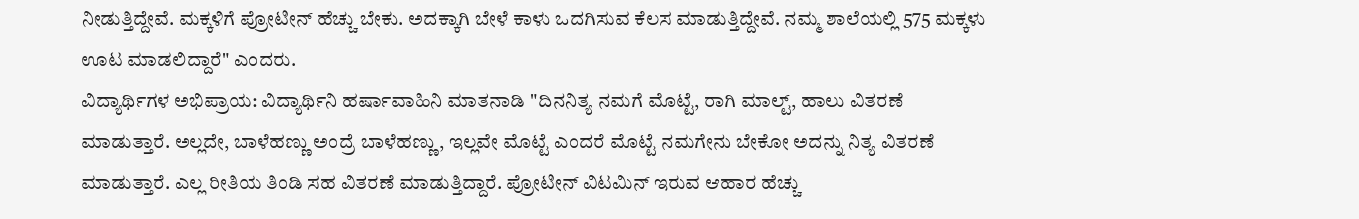ನೀಡುತ್ತಿದ್ದೇವೆ. ಮಕ್ಕಳಿಗೆ ಪ್ರೋಟೀನ್ ಹೆಚ್ಚು ಬೇಕು. ಅದಕ್ಕಾಗಿ ಬೇಳೆ ಕಾಳು ಒದಗಿಸುವ ಕೆಲಸ ಮಾಡುತ್ತಿದ್ದೇವೆ. ನಮ್ಮ ಶಾಲೆಯಲ್ಲಿ 575 ಮಕ್ಕಳು ಊಟ ಮಾಡಲಿದ್ದಾರೆ" ಎಂದರು.
ವಿದ್ಯಾರ್ಥಿಗಳ ಅಭಿಪ್ರಾಯ: ವಿದ್ಯಾರ್ಥಿನಿ ಹರ್ಷಾವಾಹಿನಿ ಮಾತನಾಡಿ "ದಿನನಿತ್ಯ ನಮಗೆ ಮೊಟ್ಟೆ, ರಾಗಿ ಮಾಲ್ಟ್, ಹಾಲು ವಿತರಣೆ ಮಾಡುತ್ತಾರೆ. ಅಲ್ಲದೇ, ಬಾಳೆಹಣ್ಣು ಅಂದ್ರೆ ಬಾಳೆಹಣ್ಣು, ಇಲ್ಲವೇ ಮೊಟ್ಟೆ ಎಂದರೆ ಮೊಟ್ಟೆ ನಮಗೇನು ಬೇಕೋ ಅದನ್ನು ನಿತ್ಯ ವಿತರಣೆ ಮಾಡುತ್ತಾರೆ. ಎಲ್ಲ ರೀತಿಯ ತಿಂಡಿ ಸಹ ವಿತರಣೆ ಮಾಡುತ್ತಿದ್ದಾರೆ. ಪ್ರೋಟೀನ್ ವಿಟಮಿನ್ ಇರುವ ಆಹಾರ ಹೆಚ್ಚು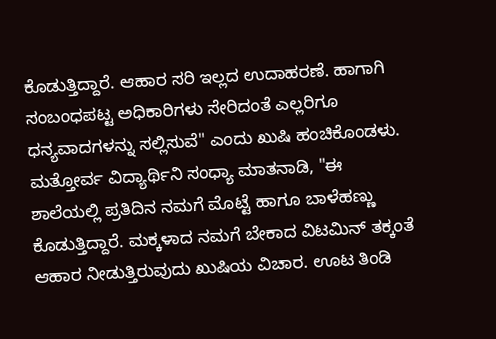ಕೊಡುತ್ತಿದ್ದಾರೆ. ಆಹಾರ ಸರಿ ಇಲ್ಲದ ಉದಾಹರಣೆ. ಹಾಗಾಗಿ ಸಂಬಂಧಪಟ್ಟ ಅಧಿಕಾರಿಗಳು ಸೇರಿದಂತೆ ಎಲ್ಲರಿಗೂ ಧನ್ಯವಾದಗಳನ್ನು ಸಲ್ಲಿಸುವೆ" ಎಂದು ಖುಷಿ ಹಂಚಿಕೊಂಡಳು.
ಮತ್ತೋರ್ವ ವಿದ್ಯಾರ್ಥಿನಿ ಸಂಧ್ಯಾ ಮಾತನಾಡಿ, "ಈ ಶಾಲೆಯಲ್ಲಿ ಪ್ರತಿದಿನ ನಮಗೆ ಮೊಟ್ಟೆ ಹಾಗೂ ಬಾಳೆಹಣ್ಣು ಕೊಡುತ್ತಿದ್ದಾರೆ. ಮಕ್ಕಳಾದ ನಮಗೆ ಬೇಕಾದ ವಿಟಮಿನ್ ತಕ್ಕಂತೆ ಆಹಾರ ನೀಡುತ್ತಿರುವುದು ಖುಷಿಯ ವಿಚಾರ. ಊಟ ತಿಂಡಿ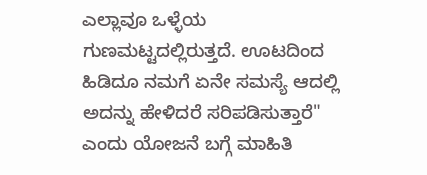ಎಲ್ಲಾವೂ ಒಳ್ಳೆಯ ಗುಣಮಟ್ಟದಲ್ಲಿರುತ್ತದೆ. ಊಟದಿಂದ ಹಿಡಿದೂ ನಮಗೆ ಏನೇ ಸಮಸ್ಯೆ ಆದಲ್ಲಿ ಅದನ್ನು ಹೇಳಿದರೆ ಸರಿಪಡಿಸುತ್ತಾರೆ" ಎಂದು ಯೋಜನೆ ಬಗ್ಗೆ ಮಾಹಿತಿ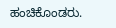ಹಂಚಿಕೊಂಡರು.